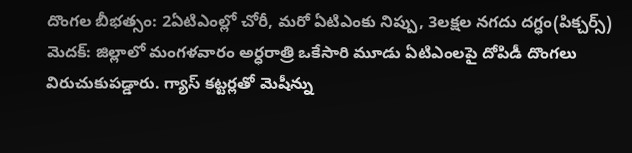దొంగల బీభత్సం: 2ఏటిఎంల్లో చోరీ, మరో ఏటిఎంకు నిప్పు, 3లక్షల నగదు దగ్ధం(పిక్చర్స్)
మెదక్: జిల్లాలో మంగళవారం అర్ధరాత్రి ఒకేసారి మూడు ఏటిఎంలపై దోపిడీ దొంగలు విరుచుకుపడ్డారు. గ్యాస్ కట్టర్లతో మెషీన్ను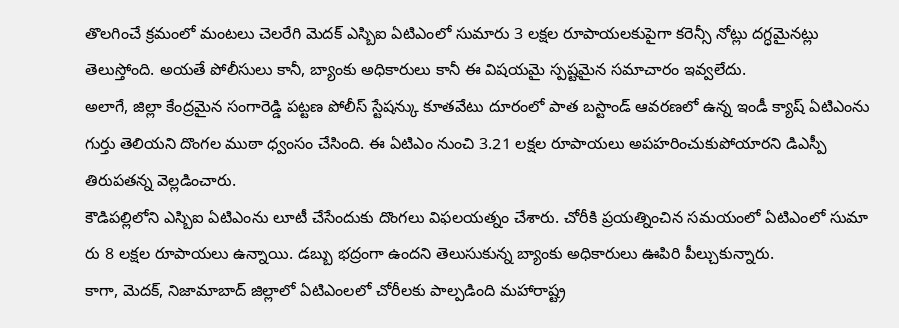తొలగించే క్రమంలో మంటలు చెలరేగి మెదక్ ఎస్బిఐ ఏటిఎంలో సుమారు 3 లక్షల రూపాయలకుపైగా కరెన్సీ నోట్లు దగ్ధమైనట్లు తెలుస్తోంది. అయతే పోలీసులు కానీ, బ్యాంకు అధికారులు కానీ ఈ విషయమై స్పష్టమైన సమాచారం ఇవ్వలేదు.
అలాగే, జిల్లా కేంద్రమైన సంగారెడ్డి పట్టణ పోలీస్ స్టేషన్కు కూతవేటు దూరంలో పాత బస్టాండ్ ఆవరణలో ఉన్న ఇండీ క్యాష్ ఏటిఎంను గుర్తు తెలియని దొంగల ముఠా ధ్వంసం చేసింది. ఈ ఏటిఎం నుంచి 3.21 లక్షల రూపాయలు అపహరించుకుపోయారని డిఎస్పీ తిరుపతన్న వెల్లడించారు.
కౌడిపల్లిలోని ఎస్బిఐ ఏటిఎంను లూటీ చేసేందుకు దొంగలు విఫలయత్నం చేశారు. చోరీకి ప్రయత్నించిన సమయంలో ఏటిఎంలో సుమా రు 8 లక్షల రూపాయలు ఉన్నాయి. డబ్బు భద్రంగా ఉందని తెలుసుకున్న బ్యాంకు అధికారులు ఊపిరి పీల్చుకున్నారు.
కాగా, మెదక్, నిజామాబాద్ జిల్లాలో ఏటిఎంలలో చోరీలకు పాల్పడింది మహారాష్ట్ర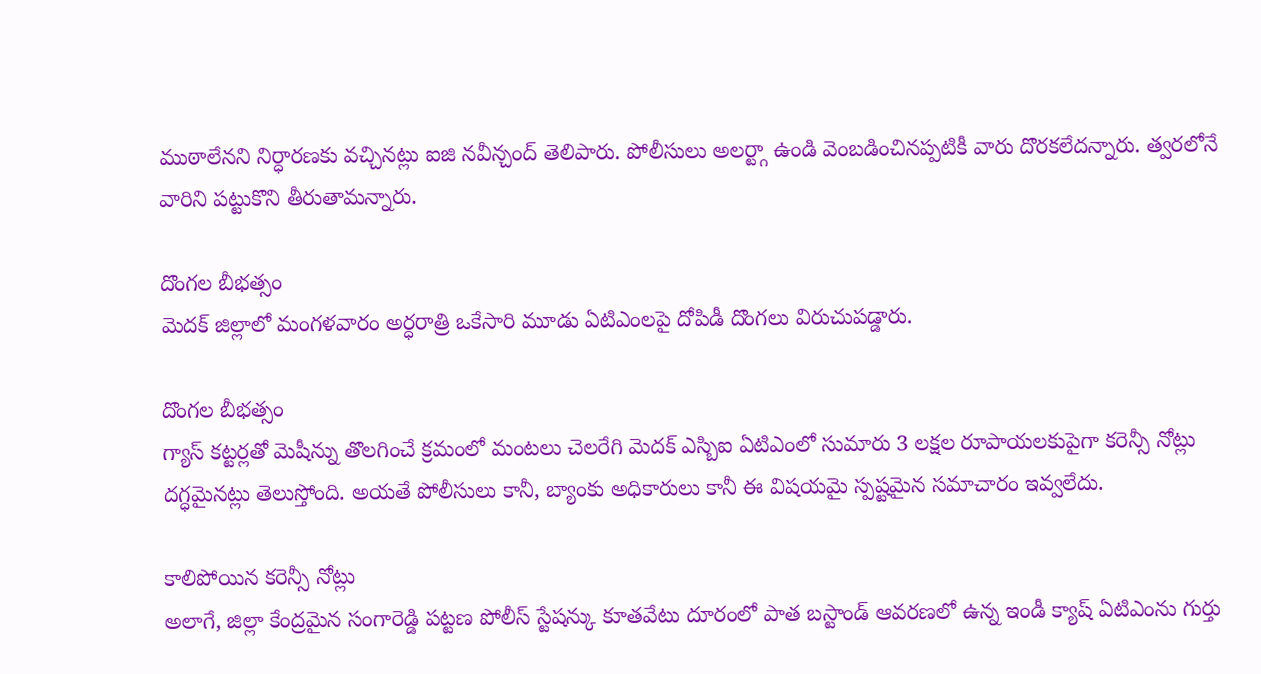ముఠాలేనని నిర్ధారణకు వచ్చినట్లు ఐజి నవీన్చంద్ తెలిపారు. పోలీసులు అలర్ట్గా ఉండి వెంబడించినప్పటికీ వారు దొరకలేదన్నారు. త్వరలోనే వారిని పట్టుకొని తీరుతామన్నారు.

దొంగల బీభత్సం
మెదక్ జిల్లాలో మంగళవారం అర్ధరాత్రి ఒకేసారి మూడు ఏటిఎంలపై దోపిడీ దొంగలు విరుచుపడ్డారు.

దొంగల బీభత్సం
గ్యాస్ కట్టర్లతో మెషీన్ను తొలగించే క్రమంలో మంటలు చెలరేగి మెదక్ ఎస్బిఐ ఏటిఎంలో సుమారు 3 లక్షల రూపాయలకుపైగా కరెన్సీ నోట్లు దగ్ధమైనట్లు తెలుస్తోంది. అయతే పోలీసులు కానీ, బ్యాంకు అధికారులు కానీ ఈ విషయమై స్పష్టమైన సమాచారం ఇవ్వలేదు.

కాలిపోయిన కరెన్సీ నోట్లు
అలాగే, జిల్లా కేంద్రమైన సంగారెడ్డి పట్టణ పోలీస్ స్టేషన్కు కూతవేటు దూరంలో పాత బస్టాండ్ ఆవరణలో ఉన్న ఇండీ క్యాష్ ఏటిఎంను గుర్తు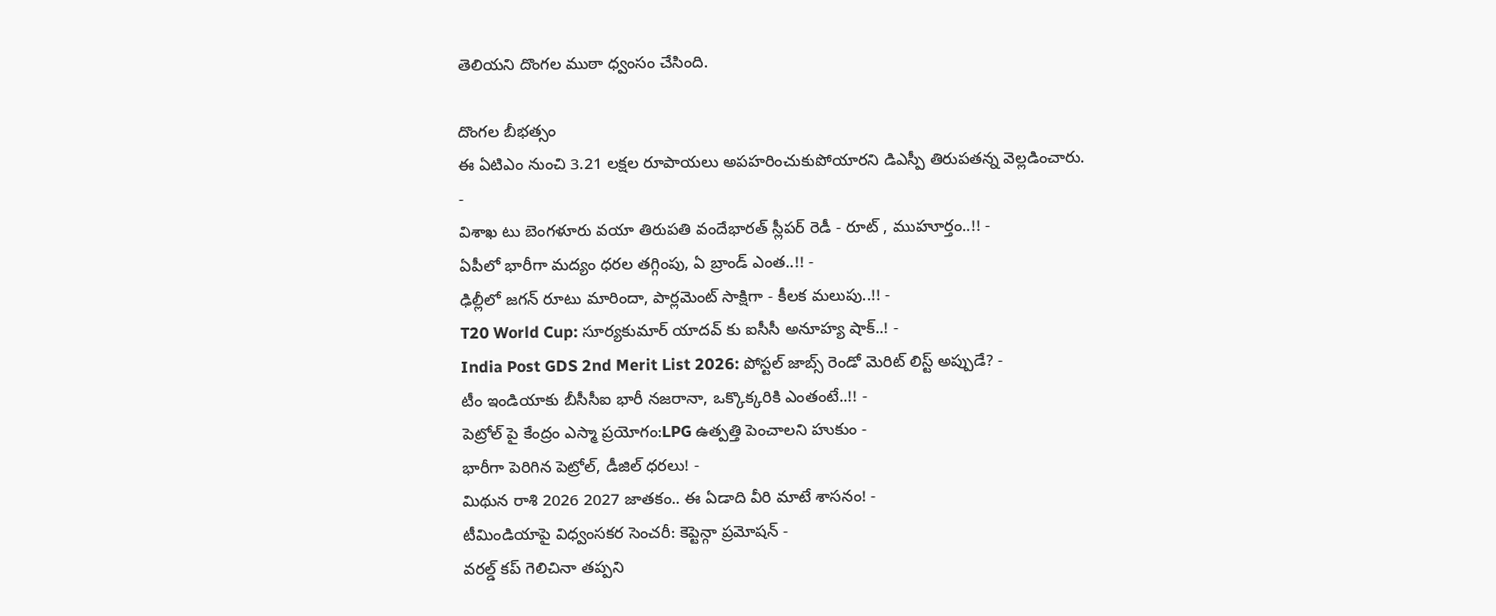తెలియని దొంగల ముఠా ధ్వంసం చేసింది.

దొంగల బీభత్సం
ఈ ఏటిఎం నుంచి 3.21 లక్షల రూపాయలు అపహరించుకుపోయారని డిఎస్పీ తిరుపతన్న వెల్లడించారు.
-
విశాఖ టు బెంగళూరు వయా తిరుపతి వందేభారత్ స్లీపర్ రెడీ - రూట్ , ముహూర్తం..!! -
ఏపీలో భారీగా మద్యం ధరల తగ్గింపు, ఏ బ్రాండ్ ఎంత..!! -
ఢిల్లీలో జగన్ రూటు మారిందా, పార్లమెంట్ సాక్షిగా - కీలక మలుపు..!! -
T20 World Cup: సూర్యకుమార్ యాదవ్ కు ఐసీసీ అనూహ్య షాక్..! -
India Post GDS 2nd Merit List 2026: పోస్టల్ జాబ్స్ రెండో మెరిట్ లిస్ట్ అప్పుడే? -
టీం ఇండియాకు బీసీసీఐ భారీ నజరానా, ఒక్కొక్కరికి ఎంతంటే..!! -
పెట్రోల్ పై కేంద్రం ఎస్మా ప్రయోగం:LPG ఉత్పత్తి పెంచాలని హుకుం -
భారీగా పెరిగిన పెట్రోల్, డీజిల్ ధరలు! -
మిథున రాశి 2026 2027 జాతకం.. ఈ ఏడాది వీరి మాటే శాసనం! -
టీమిండియాపై విధ్వంసకర సెంచరీ: కెప్టెన్గా ప్రమోషన్ -
వరల్డ్ కప్ గెలిచినా తప్పని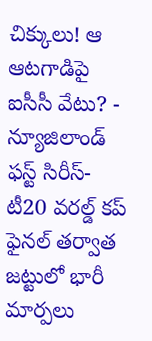చిక్కులు! ఆ ఆటగాడిపై ఐసీసీ వేటు? -
న్యూజిలాండ్ ఫస్ట్ సిరీస్- టీ20 వరల్డ్ కప్ ఫైనల్ తర్వాత జట్టులో భారీ మార్పలు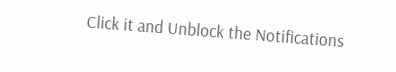Click it and Unblock the Notifications